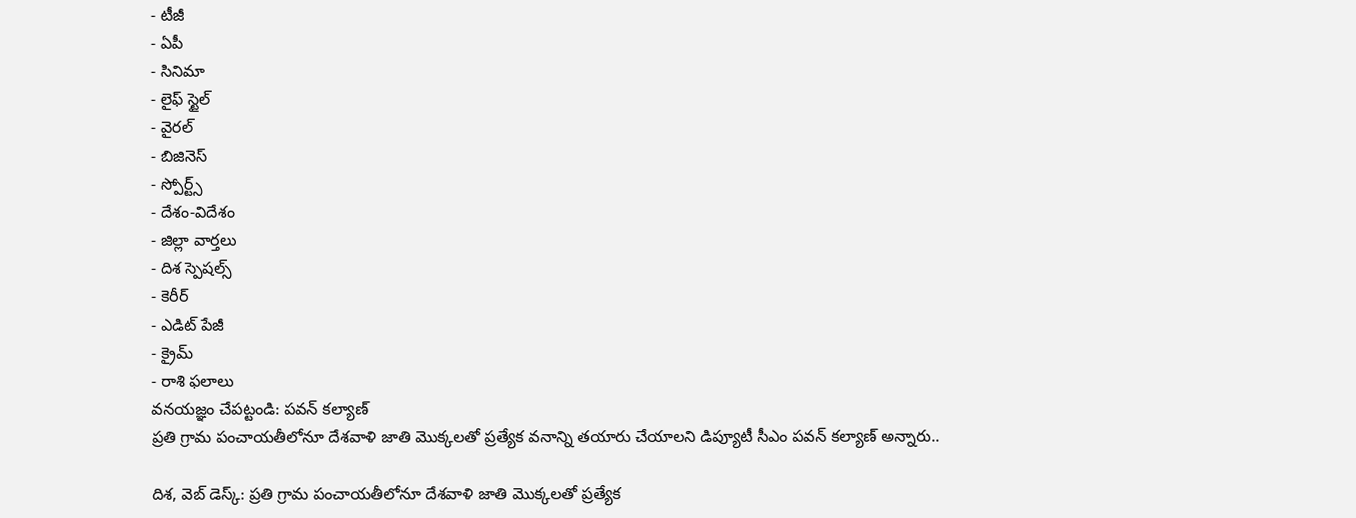- టీజీ
- ఏపీ
- సినిమా
- లైఫ్ స్టైల్
- వైరల్
- బిజినెస్
- స్పోర్ట్స్
- దేశం-విదేశం
- జిల్లా వార్తలు
- దిశ స్పెషల్స్
- కెరీర్
- ఎడిట్ పేజీ
- క్రైమ్
- రాశి ఫలాలు
వనయజ్ఞం చేపట్టండి: పవన్ కల్యాణ్
ప్రతి గ్రామ పంచాయతీలోనూ దేశవాళి జాతి మొక్కలతో ప్రత్యేక వనాన్ని తయారు చేయాలని డిప్యూటీ సీఎం పవన్ కల్యాణ్ అన్నారు..

దిశ, వెబ్ డెస్క్: ప్రతి గ్రామ పంచాయతీలోనూ దేశవాళి జాతి మొక్కలతో ప్రత్యేక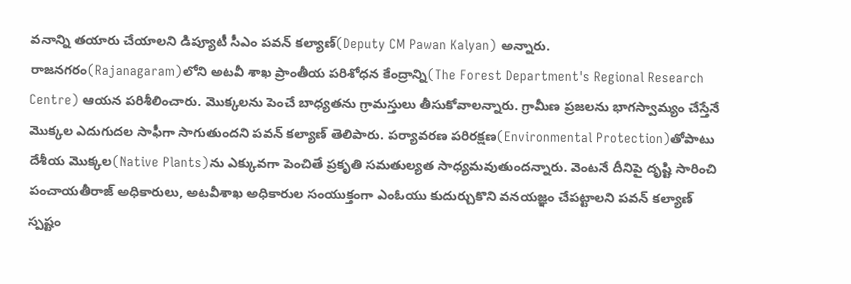వనాన్ని తయారు చేయాలని డిప్యూటీ సీఎం పవన్ కల్యాణ్(Deputy CM Pawan Kalyan) అన్నారు. రాజనగరం(Rajanagaram)లోని అటవీ శాఖ ప్రాంతీయ పరిశోధన కేంద్రాన్ని(The Forest Department's Regional Research Centre) ఆయన పరిశీలించారు. మొక్కలను పెంచే బాధ్యతను గ్రామస్తులు తీసుకోవాలన్నారు. గ్రామీణ ప్రజలను భాగస్వామ్యం చేస్తేనే మొక్కల ఎదుగుదల సాఫీగా సాగుతుందని పవన్ కల్యాణ్ తెలిపారు. పర్యావరణ పరిరక్షణ(Environmental Protection)తోపాటు దేశీయ మొక్కల(Native Plants)ను ఎక్కువగా పెంచితే ప్రకృతి సమతుల్యత సాధ్యమవుతుందన్నారు. వెంటనే దీనిపై దృష్టి సారించి పంచాయతీరాజ్ అధికారులు, అటవీశాఖ అధికారుల సంయుక్తంగా ఎంఓయు కుదుర్చుకొని వనయజ్ఞం చేపట్టాలని పవన్ కల్యాణ్ స్పష్టం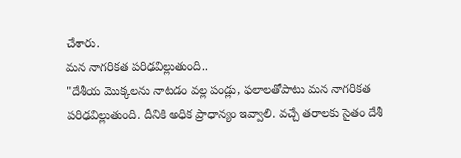చేశారు.
మన నాగరికత పరిఢవిల్లుతుంది..
"దేశీయ మొక్కలను నాటడం వల్ల పండ్లు, ఫలాలతోపాటు మన నాగరికత పరిఢవిల్లుతుంది. దీనికి అధిక ప్రాధాన్యం ఇవ్వాలి. వచ్చే తరాలకు సైతం దేశీ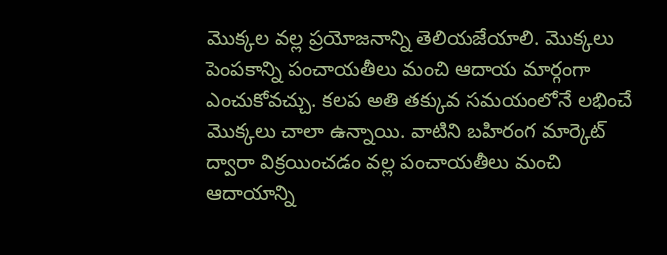మొక్కల వల్ల ప్రయోజనాన్ని తెలియజేయాలి. మొక్కలు పెంపకాన్ని పంచాయతీలు మంచి ఆదాయ మార్గంగా ఎంచుకోవచ్చు. కలప అతి తక్కువ సమయంలోనే లభించే మొక్కలు చాలా ఉన్నాయి. వాటిని బహిరంగ మార్కెట్ ద్వారా విక్రయించడం వల్ల పంచాయతీలు మంచి ఆదాయాన్ని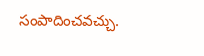సంపాదించవచ్చు.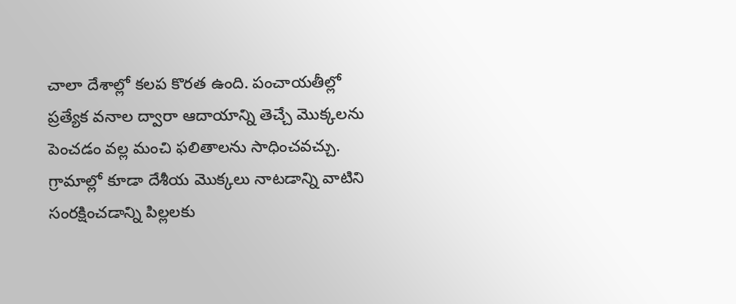చాలా దేశాల్లో కలప కొరత ఉంది. పంచాయతీల్లో ప్రత్యేక వనాల ద్వారా ఆదాయాన్ని తెచ్చే మొక్కలను పెంచడం వల్ల మంచి ఫలితాలను సాధించవచ్చు. గ్రామాల్లో కూడా దేశీయ మొక్కలు నాటడాన్ని వాటిని సంరక్షించడాన్ని పిల్లలకు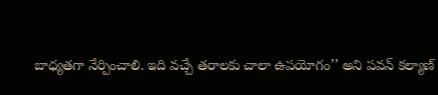బాధ్యతగా నేర్పించాలి. ఇది వచ్చే తరాలకు చాలా ఉపయోగం’’ అని పవన్ కల్యాణ్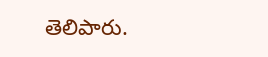తెలిపారు.